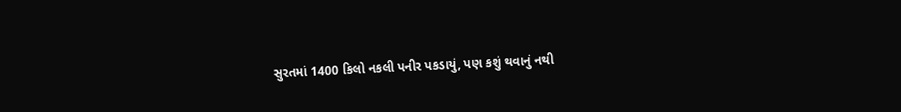સુરતમાં 1400 કિલો નકલી પનીર પકડાયું, પણ કશું થવાનું નથી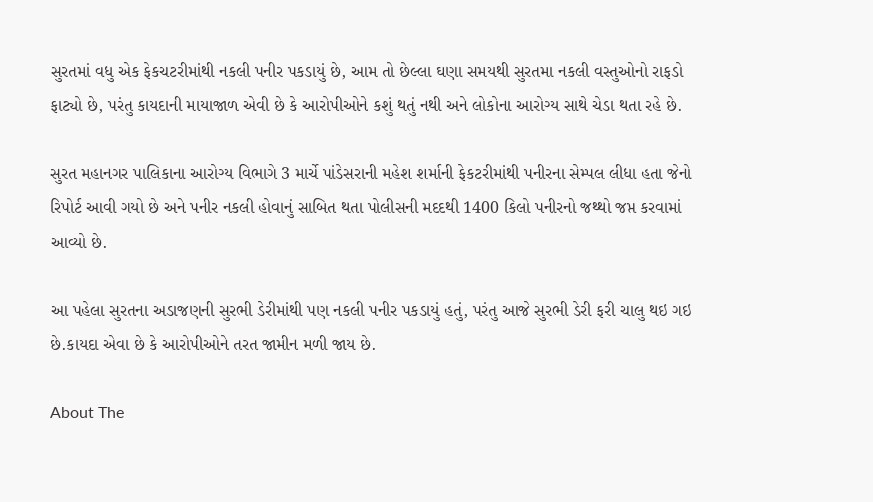સુરતમાં વધુ એક ફેકચટરીમાંથી નકલી પનીર પકડાયું છે, આમ તો છેલ્લા ઘણા સમયથી સુરતમા નકલી વસ્તુઓનો રાફડો ફાટ્યો છે, પરંતુ કાયદાની માયાજાળ એવી છે કે આરોપીઓને કશું થતું નથી અને લોકોના આરોગ્ય સાથે ચેડા થતા રહે છે.

સુરત મહાનગર પાલિકાના આરોગ્ય વિભાગે 3 માર્ચે પાંડેસરાની મહેશ શર્માની ફેકટરીમાંથી પનીરના સેમ્પલ લીધા હતા જેનો રિપોર્ટ આવી ગયો છે અને પનીર નકલી હોવાનું સાબિત થતા પોલીસની મદદથી 1400 કિલો પનીરનો જથ્થો જપ્ત કરવામાં આવ્યો છે.

આ પહેલા સુરતના અડાજણની સુરભી ડેરીમાંથી પણ નકલી પનીર પકડાયું હતું, પરંતુ આજે સુરભી ડેરી ફરી ચાલુ થઇ ગઇ છે.કાયદા એવા છે કે આરોપીઓને તરત જામીન મળી જાય છે.

About The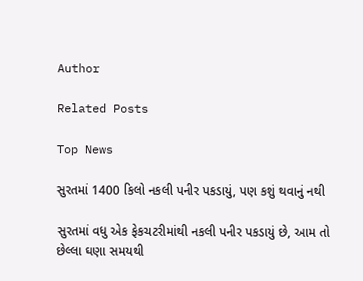Author

Related Posts

Top News

સુરતમાં 1400 કિલો નકલી પનીર પકડાયું, પણ કશું થવાનું નથી

સુરતમાં વધુ એક ફેકચટરીમાંથી નકલી પનીર પકડાયું છે, આમ તો છેલ્લા ઘણા સમયથી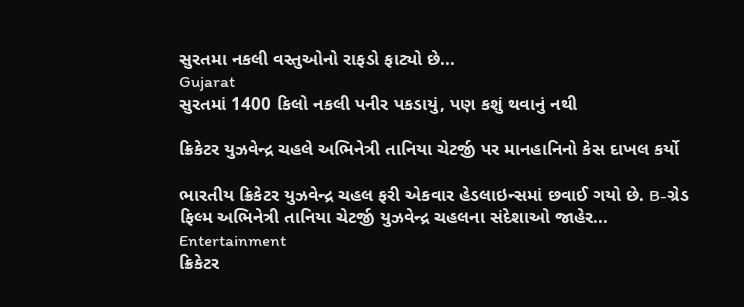સુરતમા નકલી વસ્તુઓનો રાફડો ફાટ્યો છે...
Gujarat
સુરતમાં 1400 કિલો નકલી પનીર પકડાયું, પણ કશું થવાનું નથી

ક્રિકેટર યુઝવેન્દ્ર ચહલે અભિનેત્રી તાનિયા ચેટર્જી પર માનહાનિનો કેસ દાખલ કર્યો

ભારતીય ક્રિકેટર યુઝવેન્દ્ર ચહલ ફરી એકવાર હેડલાઇન્સમાં છવાઈ ગયો છે. B-ગ્રેડ ફિલ્મ અભિનેત્રી તાનિયા ચેટર્જી યુઝવેન્દ્ર ચહલના સંદેશાઓ જાહેર...
Entertainment
ક્રિકેટર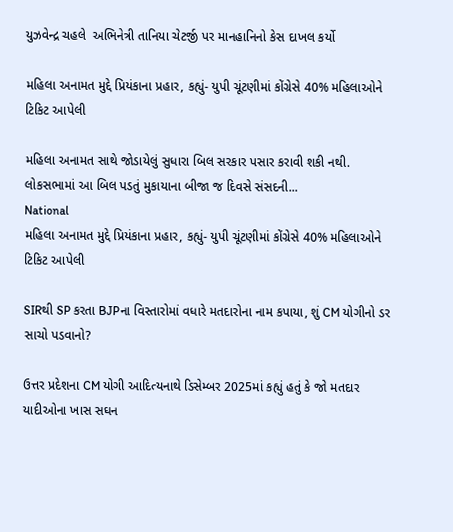યુઝવેન્દ્ર ચહલે  અભિનેત્રી તાનિયા ચેટર્જી પર માનહાનિનો કેસ દાખલ કર્યો

મહિલા અનામત મુદ્દે પ્રિયંકાના પ્રહાર, કહ્યું- યુપી ચૂંટણીમાં કોંગ્રેસે 40% મહિલાઓને ટિકિટ આપેલી

મહિલા અનામત સાથે જોડાયેલું સુધારા બિલ સરકાર પસાર કરાવી શકી નથી. લોકસભામાં આ બિલ પડતું મુકાયાના બીજા જ દિવસે સંસદની...
National
મહિલા અનામત મુદ્દે પ્રિયંકાના પ્રહાર, કહ્યું- યુપી ચૂંટણીમાં કોંગ્રેસે 40% મહિલાઓને ટિકિટ આપેલી

SIRથી SP કરતા BJPના વિસ્તારોમાં વધારે મતદારોના નામ કપાયા, શું CM યોગીનો ડર સાચો પડવાનો?

ઉત્તર પ્રદેશના CM યોગી આદિત્યનાથે ડિસેમ્બર 2025માં કહ્યું હતું કે જો મતદાર યાદીઓના ખાસ સઘન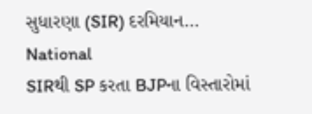સુધારણા (SIR) દરમિયાન...
National
SIRથી SP કરતા BJPના વિસ્તારોમાં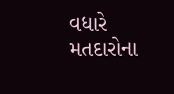વધારે મતદારોના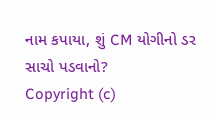નામ કપાયા, શું CM યોગીનો ડર સાચો પડવાનો?
Copyright (c)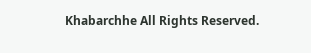Khabarchhe All Rights Reserved.